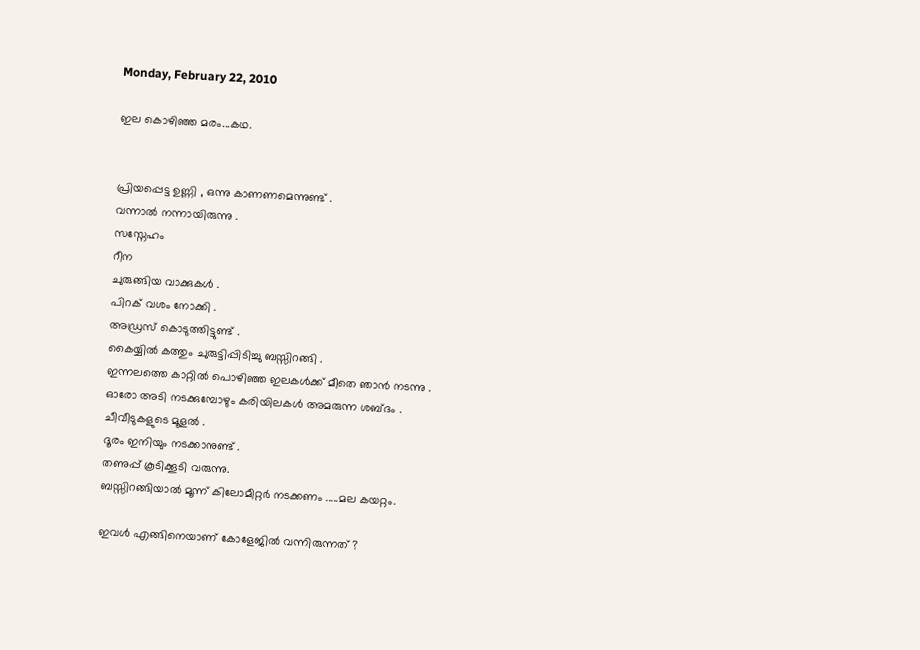Monday, February 22, 2010

ഇല കൊഴിഞ്ഞ മരം...കഥ.


പ്രിയപ്പെട്ട ഉണ്ണി , ഒന്നു കാണണമെന്നുണ്ട് .
വന്നാല്‍ നന്നായിരുന്നു .
സസ്നേഹം
റീന
ചുരുങ്ങിയ വാക്കുകള്‍ .
പിറക് വശം നോക്കി .
അഡ്രസ്‌ കൊടുത്തിട്ടുണ്ട് .
കൈയ്യില്‍ കത്തും ചുരുട്ടിപ്പിടിച്ചു ബസ്സിറങ്ങി .
ഇന്നലത്തെ കാറ്റില്‍ പൊഴിഞ്ഞ ഇലകള്‍ക്ക്‌ മീതെ ഞാന്‍ നടന്നു .
ഓരോ അടി നടക്കുമ്പോഴും കരിയിലകള്‍ അമരുന്ന ശബ്ദം .
ചീവീടുകളുടെ മൂളല്‍ .
ദൂരം ഇനിയും നടക്കാനുണ്ട് .
തണുപ്പ് കൂടിക്കൂടി വരുന്നു.
ബസ്സിറങ്ങിയാല്‍ മൂന്ന് കിലോമീറ്റര്‍ നടക്കണം .....മല കയറ്റം.

ഇവള്‍ എങ്ങിനെയാണ്‌ കോളേജില്‍ വന്നിരുന്നത് ?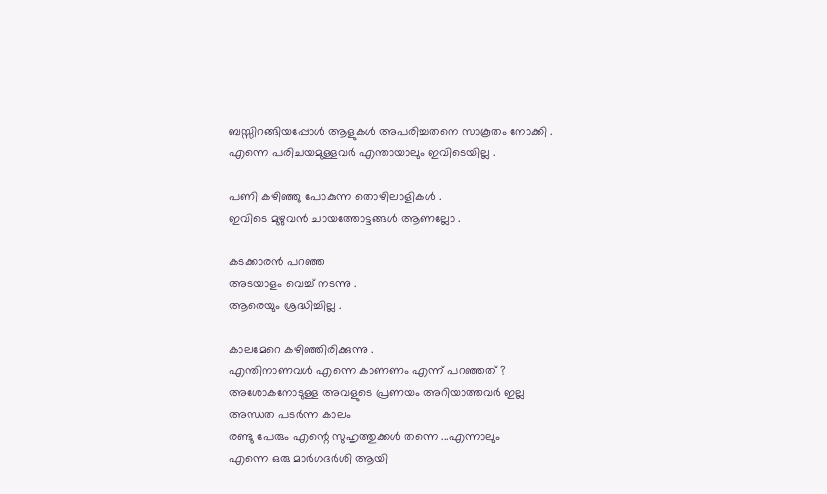ബസ്സിറങ്ങിയപ്പോള്‍ ആളുകള്‍ അപരിച്ചതനെ സാകൂതം നോക്കി .
എന്നെ പരിചയമുള്ളവര്‍ എന്തായാലും ഇവിടെയില്ല .

പണി കഴിഞ്ഞു പോകുന്ന തൊഴിലാളികള്‍ .
ഇവിടെ മുഴുവന്‍ ചായത്തോട്ടങ്ങള്‍ ആണല്ലോ .

കടക്കാരന്‍ പറഞ്ഞ
അടയാളം വെച്ച് നടന്നു .
ആരെയും ശ്രദ്ധിച്ചില്ല .

കാലമേറെ കഴിഞ്ഞിരിക്കുന്നു .
എന്തിനാണവള്‍ എന്നെ കാണണം എന്ന് പറഞ്ഞത് ?
അശോകനോടുള്ള അവളുടെ പ്രണയം അറിയാത്തവര്‍ ഇല്ല
അന്ധത പടര്‍ന്ന കാലം
രണ്ടു പേരും എന്റെ സുഹൃത്തുക്കള്‍ തന്നെ ...എന്നാലും
എന്നെ ഒരു മാര്‍ഗദര്‍ശി ആയി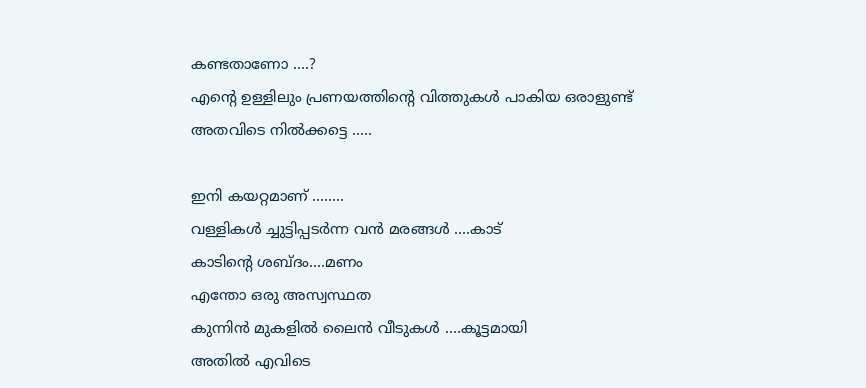കണ്ടതാണോ ....?
എന്റെ ഉള്ളിലും പ്രണയത്തിന്റെ വിത്തുകള്‍ പാകിയ ഒരാളുണ്ട്
അതവിടെ നില്‍ക്കട്ടെ .....

ഇനി കയറ്റമാണ് ........
വള്ളികള്‍ ച്ചുട്ടിപ്പടര്‍ന്ന വന്‍ മരങ്ങള്‍ ....കാട്
കാടിന്‍റെ ശബ്ദം....മണം
എന്തോ ഒരു അസ്വസ്ഥത
കുന്നിന്‍ മുകളില്‍ ലൈന്‍ വീടുകള്‍ ....കൂട്ടമായി
അതില്‍ എവിടെ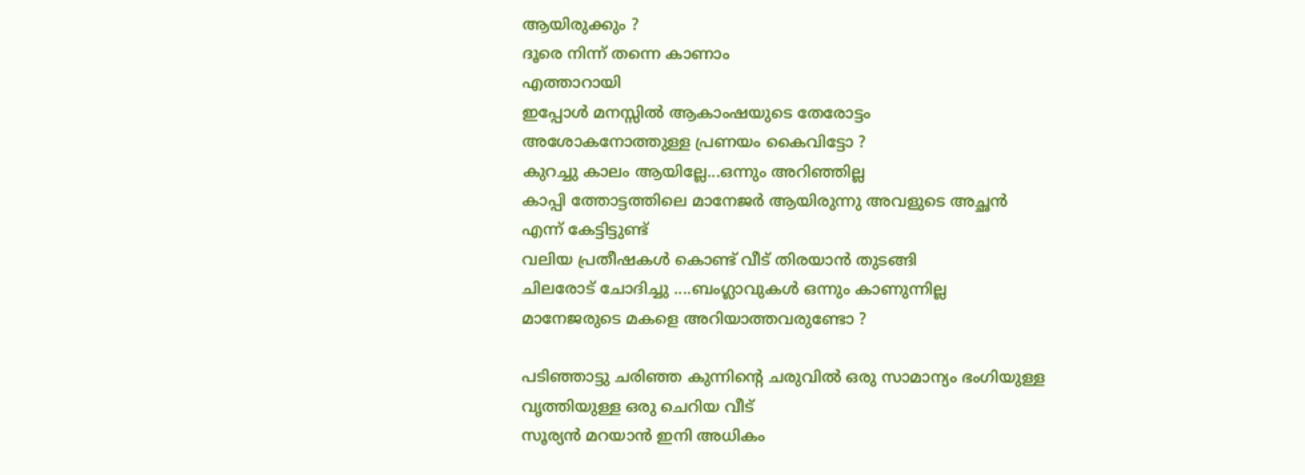ആയിരുക്കും ?
ദൂരെ നിന്ന് തന്നെ കാണാം
എത്താറായി
ഇപ്പോള്‍ മനസ്സില്‍ ആകാംഷയുടെ തേരോട്ടം
അശോകനോത്തുള്ള പ്രണയം കൈവിട്ടോ ?
കുറച്ചു കാലം ആയില്ലേ...ഒന്നും അറിഞ്ഞില്ല
കാപ്പി ത്തോട്ടത്തിലെ മാനേജര്‍ ആയിരുന്നു അവളുടെ അച്ഛന്‍
എന്ന് കേട്ടിട്ടുണ്ട്
വലിയ പ്രതീഷകള്‍ കൊണ്ട് വീട് തിരയാന്‍ തുടങ്ങി
ചിലരോട് ചോദിച്ചു ....ബംഗ്ലാവുകള്‍ ഒന്നും കാണുന്നില്ല
മാനേജരുടെ മകളെ അറിയാത്തവരുണ്ടോ ?

പടിഞ്ഞാട്ടു ചരിഞ്ഞ കുന്നിന്റെ ചരുവില്‍ ഒരു സാമാന്യം ഭംഗിയുള്ള
വൃത്തിയുള്ള ഒരു ചെറിയ വീട്
സൂര്യന്‍ മറയാന്‍ ഇനി അധികം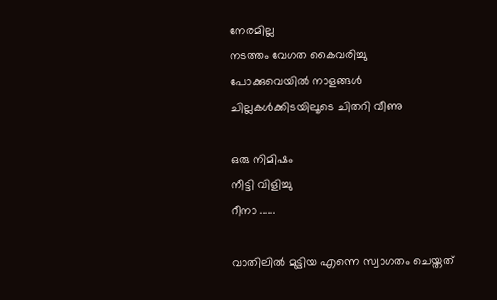നേരമില്ല
നടത്തം വേഗത കൈവരിച്ചു
പോക്കുവെയില്‍ നാളങ്ങള്‍ ചില്ലകള്‍ക്കിടയിലൂടെ ചിതറി വീണു

ഒരു നിമിഷം
നീട്ടി വിളിച്ചു
റീനാ ......

വാതിലില്‍ മുട്ടിയ എന്നെ സ്വാഗതം ചെയ്തത്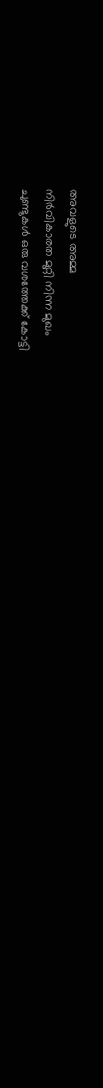അവളുടെ അമ്മ
നിര്‍വികാരത മുറ്റി നിന്ന മുഖം
ചുണ്ടുകള്‍ ഒരു വശത്തേക്ക് കോട്ടി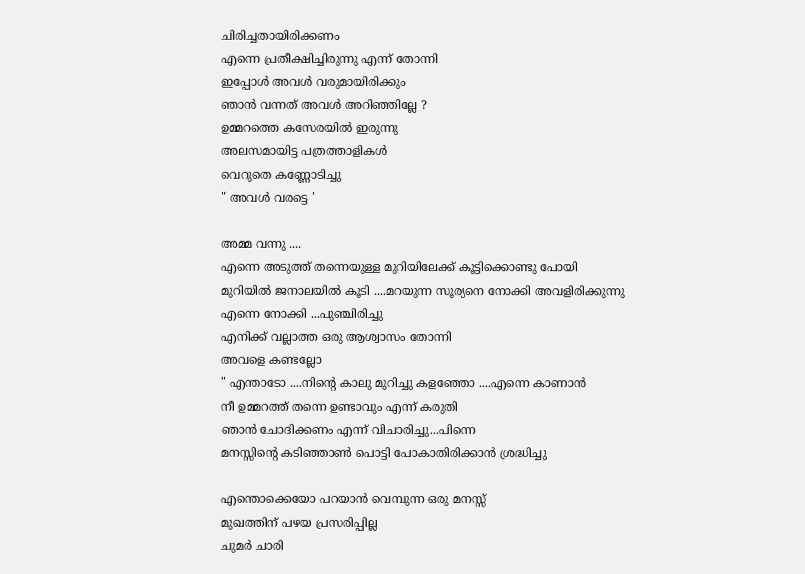ചിരിച്ചതായിരിക്കണം
എന്നെ പ്രതീക്ഷിച്ചിരുന്നു എന്ന് തോന്നി
ഇപ്പോള്‍ അവള്‍ വരുമായിരിക്കും
ഞാന്‍ വന്നത് അവള്‍ അറിഞ്ഞില്ലേ ?
ഉമ്മറത്തെ കസേരയില്‍ ഇരുന്നു
അലസമായിട്ട പത്രത്താളികള്‍
വെറുതെ കണ്ണോടിച്ചു
" അവള്‍ വരട്ടെ '

അമ്മ വന്നു ....
എന്നെ അടുത്ത് തന്നെയുള്ള മുറിയിലേക്ക് കൂട്ടിക്കൊണ്ടു പോയി
മുറിയില്‍ ജനാലയില്‍ കൂടി ....മറയുന്ന സൂര്യനെ നോക്കി അവളിരിക്കുന്നു
എന്നെ നോക്കി ...പുഞ്ചിരിച്ചു
എനിക്ക് വല്ലാത്ത ഒരു ആശ്വാസം തോന്നി
അവളെ കണ്ടല്ലോ
" എന്താടോ ....നിന്റെ കാലു മുറിച്ചു കളഞ്ഞോ ....എന്നെ കാണാന്‍
നീ ഉമ്മറത്ത്‌ തന്നെ ഉണ്ടാവും എന്ന് കരുതി
ഞാന്‍ ചോദിക്കണം എന്ന് വിചാരിച്ചു...പിന്നെ
മനസ്സിന്റെ കടിഞ്ഞാണ്‍ പൊട്ടി പോകാതിരിക്കാന്‍ ശ്രദ്ധിച്ചു

എന്തൊക്കെയോ പറയാന്‍ വെമ്പുന്ന ഒരു മനസ്സ്
മുഖത്തിന്‌ പഴയ പ്രസരിപ്പില്ല
ചുമര്‍ ചാരി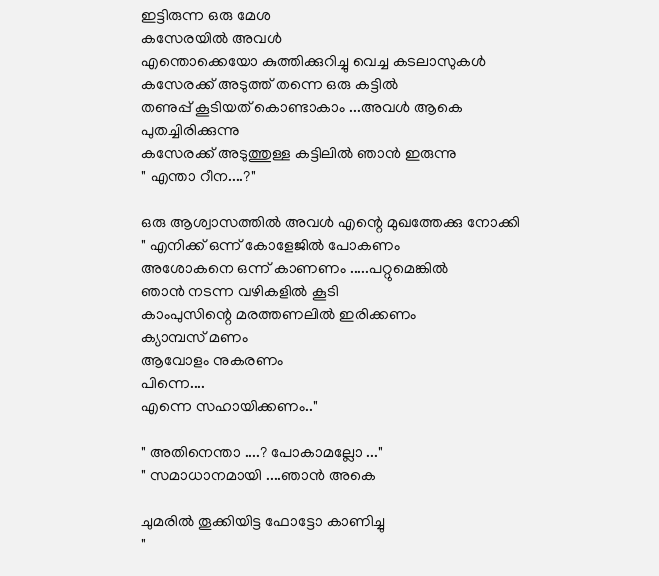ഇട്ടിരുന്ന ഒരു മേശ
കസേരയില്‍ അവള്‍
എന്തൊക്കെയോ കുത്തിക്കുറിച്ചു വെച്ച കടലാസുകള്‍
കസേരക്ക് അടുത്ത് തന്നെ ഒരു കട്ടില്‍
തണുപ്പ് കൂടിയത് കൊണ്ടാകാം ...അവള്‍ ആകെ പുതച്ചിരിക്കുന്നു
കസേരക്ക് അടുത്തുള്ള കട്ടിലില്‍ ഞാന്‍ ഇരുന്നു
" എന്താ റീന....?"

ഒരു ആശ്വാസത്തില്‍ അവള്‍ എന്റെ മുഖത്തേക്കു നോക്കി
" എനിക്ക് ഒന്ന് കോളേജില്‍ പോകണം
അശോകനെ ഒന്ന് കാണണം .....പറ്റുമെങ്കില്‍
ഞാന്‍ നടന്ന വഴികളില്‍ കൂടി
കാംപുസിന്റെ മരത്തണലില്‍ ഇരിക്കണം
ക്യാമ്പസ്‌ മണം
ആവോളം നുകരണം
പിന്നെ....
എന്നെ സഹായിക്കണം.."

" അതിനെന്താ ....? പോകാമല്ലോ ..."
" സമാധാനമായി ....ഞാന്‍ അകെ

ചുമരില്‍ തൂക്കിയിട്ട ഫോട്ടോ കാണിച്ചു
"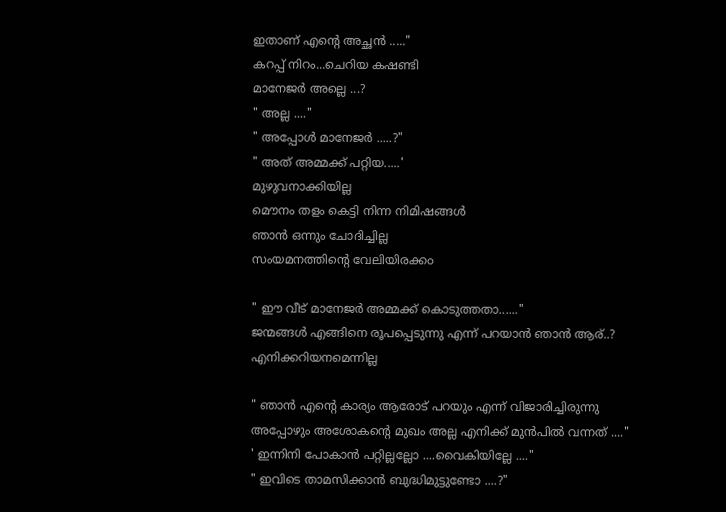ഇതാണ് എന്റെ അച്ഛന്‍ ....."
കറപ്പ് നിറം...ചെറിയ കഷണ്ടി
മാനേജര്‍ അല്ലെ ...?
" അല്ല ...."
" അപ്പോള്‍ മാനേജര്‍ .....?"
" അത് അമ്മക്ക് പറ്റിയ.....'
മുഴുവനാക്കിയില്ല
മൌനം തളം കെട്ടി നിന്ന നിമിഷങ്ങള്‍
ഞാന്‍ ഒന്നും ചോദിച്ചില്ല
സംയമനത്തിന്റെ വേലിയിരക്ക൦

" ഈ വീട് മാനേജര്‍ അമ്മക്ക് കൊടുത്തതാ......"
ജന്മങ്ങള്‍ എങ്ങിനെ രൂപപ്പെടുന്നു എന്ന് പറയാന്‍ ഞാന്‍ ആര്..?
എനിക്കറിയനമെന്നില്ല

" ഞാന്‍ എന്‍റെ കാര്യം ആരോട് പറയും എന്ന് വിജാരിച്ചിരുന്നു
അപ്പോഴും അശോകന്റെ മുഖം അല്ല എനിക്ക് മുന്‍പില്‍ വന്നത് ...."
' ഇന്നിനി പോകാന്‍ പറ്റില്ലല്ലോ ....വൈകിയില്ലേ ...."
" ഇവിടെ താമസിക്കാന്‍ ബുദ്ധിമുട്ടുണ്ടോ ....?"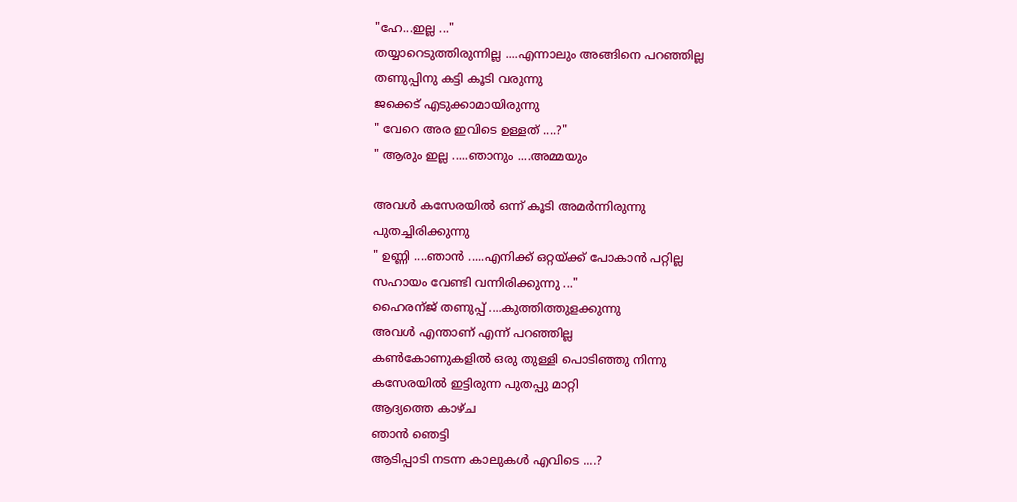"ഹേ...ഇല്ല ..."
തയ്യാറെടുത്തിരുന്നില്ല ....എന്നാലും അങ്ങിനെ പറഞ്ഞില്ല
തണുപ്പിനു കട്ടി കൂടി വരുന്നു
ജക്കെട് എടുക്കാമായിരുന്നു
" വേറെ അര ഇവിടെ ഉള്ളത് ....?"
" ആരും ഇല്ല .....ഞാനും ....അമ്മയും

അവള്‍ കസേരയില്‍ ഒന്ന് കൂടി അമര്‍ന്നിരുന്നു
പുതച്ചിരിക്കുന്നു
" ഉണ്ണി ....ഞാന്‍ .....എനിക്ക് ഒറ്റയ്ക്ക് പോകാന്‍ പറ്റില്ല
സഹായം വേണ്ടി വന്നിരിക്കുന്നു ..."
ഹൈരന്ജ് തണുപ്പ് ....കുത്തിത്തുളക്കുന്നു
അവള്‍ എന്താണ് എന്ന് പറഞ്ഞില്ല
കണ്‍കോണുകളില്‍ ഒരു തുള്ളി പൊടിഞ്ഞു നിന്നു
കസേരയില്‍ ഇട്ടിരുന്ന പുതപ്പു മാറ്റി
ആദ്യത്തെ കാഴ്ച
ഞാന്‍ ഞെട്ടി
ആടിപ്പാടി നടന്ന കാലുകള്‍ എവിടെ ....?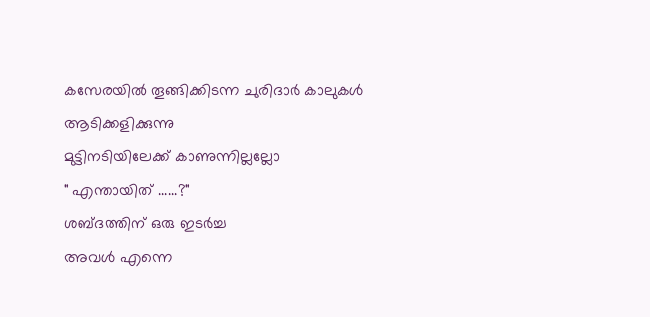കസേരയില്‍ തൂങ്ങിക്കിടന്ന ചുരിദാര്‍ കാലുകള്‍
ആടിക്കളിക്കുന്നു
മുട്ടിനടിയിലേക്ക് കാണുന്നില്ലല്ലോ
" എന്തായിത്‌ ......?"
ശബ്ദത്തിന് ഒരു ഇടര്‍ച്ച
അവള്‍ എന്നെ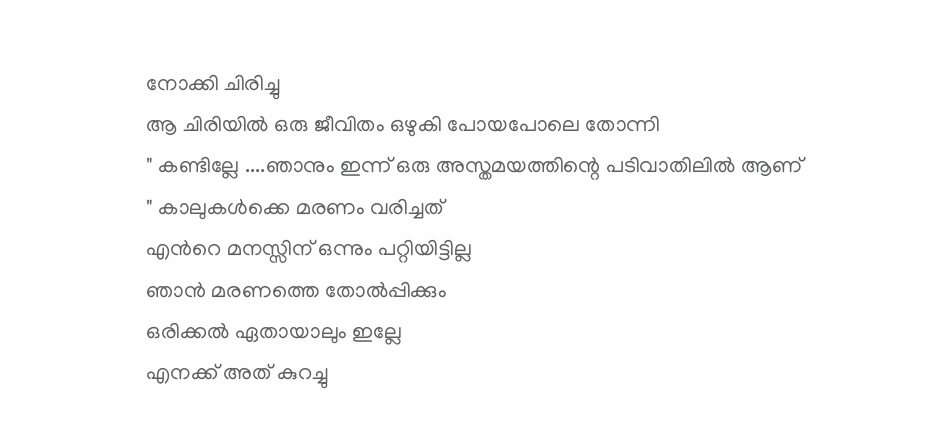നോക്കി ചിരിച്ചു
ആ ചിരിയില്‍ ഒരു ജീവിതം ഒഴുകി പോയപോലെ തോന്നി
" കണ്ടില്ലേ ....ഞാനും ഇന്ന് ഒരു അസ്തമയത്തിന്റെ പടിവാതിലില്‍ ആണ്
" കാലുകള്‍ക്കെ മരണം വരിച്ചത്
എന്‍റെ മനസ്സിന് ഒന്നും പറ്റിയിട്ടില്ല
ഞാന്‍ മരണത്തെ തോല്‍പ്പിക്കും
ഒരിക്കല്‍ ഏതായാലും ഇല്ലേ
എനക്ക് അത് കുറച്ചു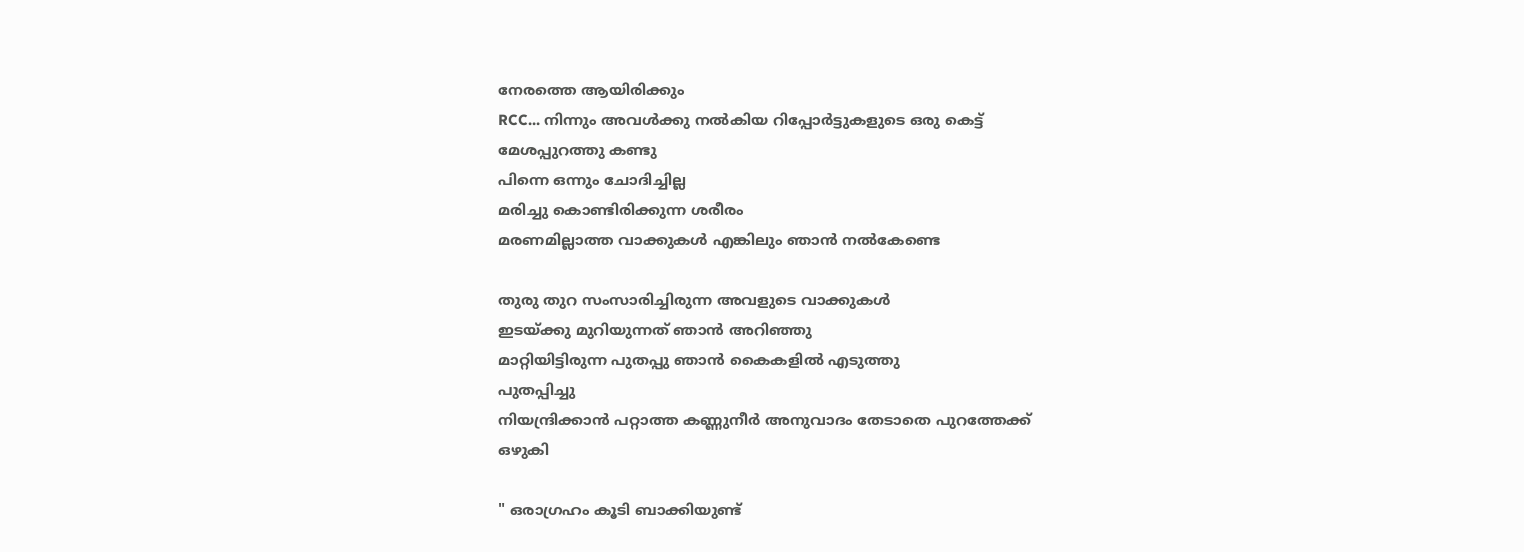നേരത്തെ ആയിരിക്കും
RCC... നിന്നും അവള്‍ക്കു നല്‍കിയ റിപ്പോര്‍ട്ടുകളുടെ ഒരു കെട്ട്
മേശപ്പുറത്തു കണ്ടു
പിന്നെ ഒന്നും ചോദിച്ചില്ല
മരിച്ചു കൊണ്ടിരിക്കുന്ന ശരീരം
മരണമില്ലാത്ത വാക്കുകള്‍ എങ്കിലും ഞാന്‍ നല്‍കേണ്ടെ

തുരു തുറ സംസാരിച്ചിരുന്ന അവളുടെ വാക്കുകള്‍
ഇടയ്ക്കു മുറിയുന്നത്‌ ഞാന്‍ അറിഞ്ഞു
മാറ്റിയിട്ടിരുന്ന പുതപ്പു ഞാന്‍ കൈകളില്‍ എടുത്തു
പുതപ്പിച്ചു
നിയന്ദ്രിക്കാന്‍ പറ്റാത്ത കണ്ണുനീര്‍ അനുവാദം തേടാതെ പുറത്തേക്ക്
ഒഴുകി

" ഒരാഗ്രഹം കൂടി ബാക്കിയുണ്ട്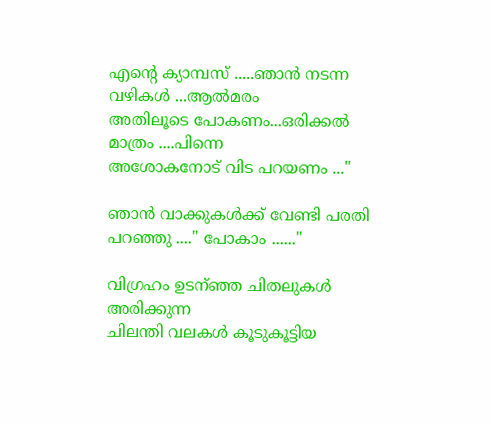എന്‍റെ ക്യാമ്പസ്‌ .....ഞാന്‍ നടന്ന വഴികള്‍ ...ആല്‍മരം
അതിലൂടെ പോകണം...ഒരിക്കല്‍ മാത്രം ....പിന്നെ
അശോകനോട് വിട പറയണം ..."

ഞാന്‍ വാക്കുകള്‍ക്ക് വേണ്ടി പരതി
പറഞ്ഞു ...." പോകാം ......"

വിഗ്രഹം ഉടന്ഞ്ഞ ചിതലുകള്‍ അരിക്കുന്ന
ചിലന്തി വലകള്‍ കൂടുകൂട്ടിയ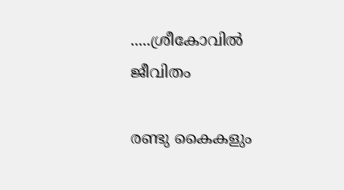.....ശ്രീകോവില്‍
ജീവിതം

രണ്ടു കൈകളും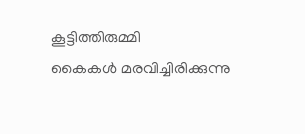കൂട്ടിത്തിരുമ്മി
കൈകള്‍ മരവിച്ചിരിക്കുന്നു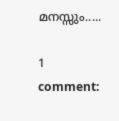മനസ്സും.....

1 comment: